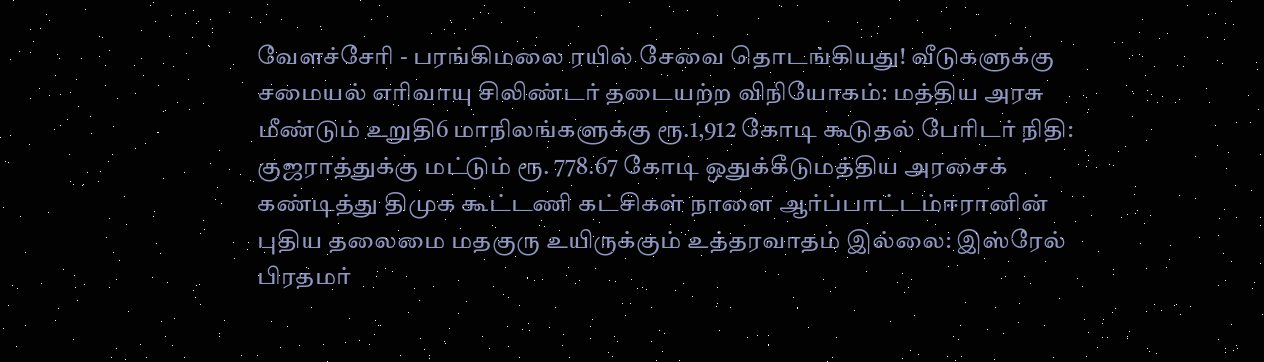வேளச்சேரி - பரங்கிமலை ரயில் சேவை தொடங்கியது! வீடுகளுக்கு சமையல் எரிவாயு சிலிண்டர் தடையற்ற விநியோகம்: மத்திய அரசு மீண்டும் உறுதி6 மாநிலங்களுக்கு ரூ.1,912 கோடி கூடுதல் பேரிடர் நிதி: குஜராத்துக்கு மட்டும் ரூ. 778.67 கோடி ஒதுக்கீடுமத்திய அரசைக் கண்டித்து திமுக கூட்டணி கட்சிகள் நாளை ஆர்ப்பாட்டம்ஈரானின் புதிய தலைமை மதகுரு உயிருக்கும் உத்தரவாதம் இல்லை: இஸ்ரேல் பிரதமர்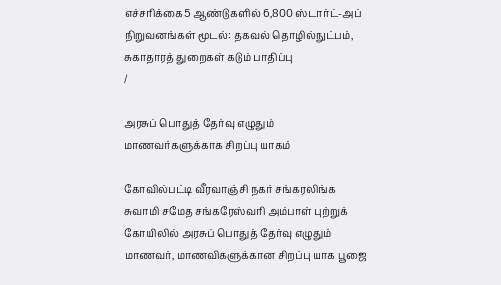எச்சரிக்கை5 ஆண்டுகளில் 6,800 ஸ்டார்ட்-அப் நிறுவனங்கள் மூடல்: தகவல் தொழில்நுட்பம், சுகாதாரத் துறைகள் கடும் பாதிப்பு
/

அரசுப் பொதுத் தேர்வு எழுதும் மாணவர்களுக்காக சிறப்பு யாகம்

கோவில்பட்டி வீரவாஞ்சி நகர் சங்கரலிங்க சுவாமி சமேத சங்கரேஸ்வரி அம்பாள் புற்றுக் கோயிலில் அரசுப் பொதுத் தேர்வு எழுதும் மாணவர், மாணவிகளுக்கான சிறப்பு யாக பூஜை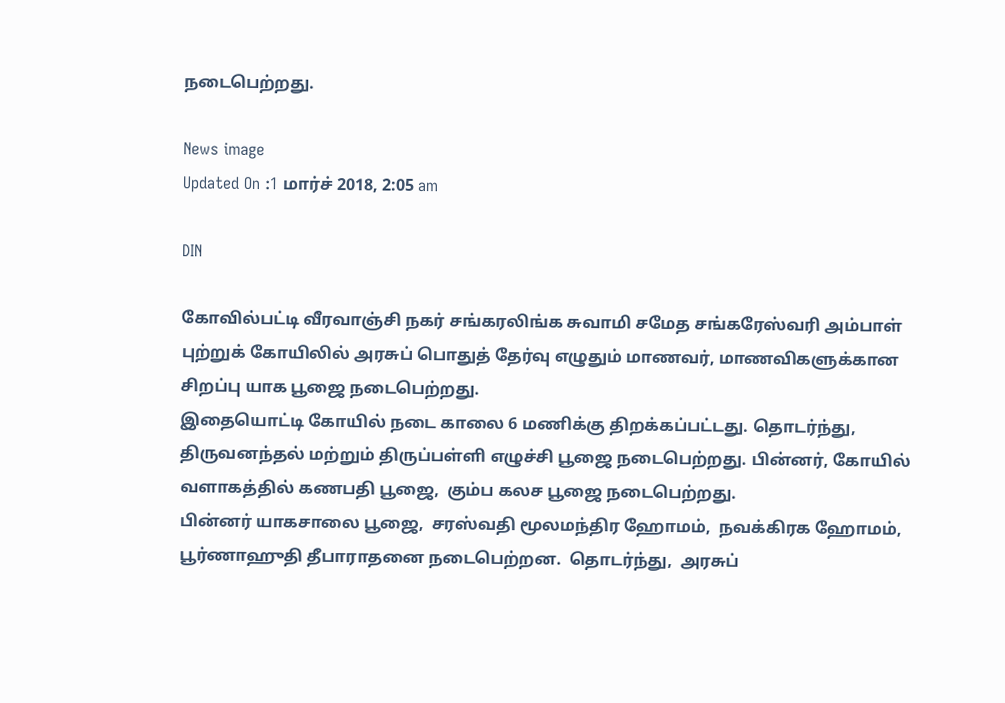நடைபெற்றது.

News image
Updated On :1 மார்ச் 2018, 2:05 am

DIN

கோவில்பட்டி வீரவாஞ்சி நகர் சங்கரலிங்க சுவாமி சமேத சங்கரேஸ்வரி அம்பாள் புற்றுக் கோயிலில் அரசுப் பொதுத் தேர்வு எழுதும் மாணவர், மாணவிகளுக்கான சிறப்பு யாக பூஜை நடைபெற்றது.
இதையொட்டி கோயில் நடை காலை 6 மணிக்கு திறக்கப்பட்டது. தொடர்ந்து, திருவனந்தல் மற்றும் திருப்பள்ளி எழுச்சி பூஜை நடைபெற்றது. பின்னர், கோயில் வளாகத்தில் கணபதி பூஜை,  கும்ப கலச பூஜை நடைபெற்றது.
பின்னர் யாகசாலை பூஜை,  சரஸ்வதி மூலமந்திர ஹோமம்,  நவக்கிரக ஹோமம், பூர்ணாஹுதி தீபாராதனை நடைபெற்றன.  தொடர்ந்து,  அரசுப்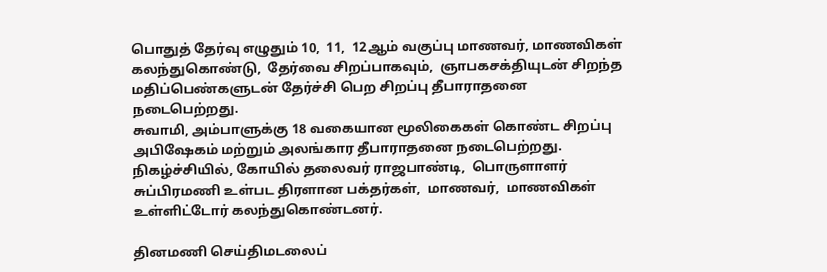பொதுத் தேர்வு எழுதும் 10,  11,  12ஆம் வகுப்பு மாணவர், மாணவிகள் கலந்துகொண்டு,  தேர்வை சிறப்பாகவும்,  ஞாபகசக்தியுடன் சிறந்த மதிப்பெண்களுடன் தேர்ச்சி பெற சிறப்பு தீபாராதனை நடைபெற்றது.
சுவாமி, அம்பாளுக்கு 18 வகையான மூலிகைகள் கொண்ட சிறப்பு அபிஷேகம் மற்றும் அலங்கார தீபாராதனை நடைபெற்றது.
நிகழ்ச்சியில், கோயில் தலைவர் ராஜபாண்டி,  பொருளாளர் சுப்பிரமணி உள்பட திரளான பக்தர்கள்,  மாணவர்,  மாணவிகள் உள்ளிட்டோர் கலந்துகொண்டனர்.

தினமணி செய்திமடலைப்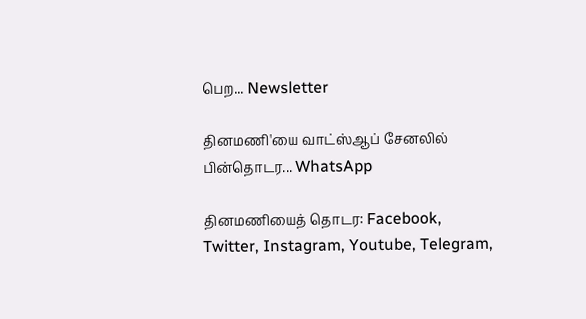பெற... Newsletter

தினமணி'யை வாட்ஸ்ஆப் சேனலில் பின்தொடர... WhatsApp

தினமணியைத் தொடர: Facebook, Twitter, Instagram, Youtube, Telegram,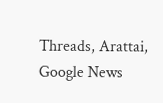Threads, Arattai, Google News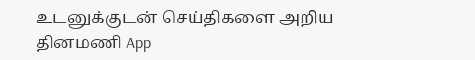உடனுக்குடன் செய்திகளை அறிய தினமணி App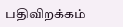பதிவிறக்கம்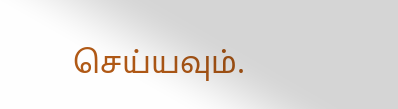செய்யவும்.